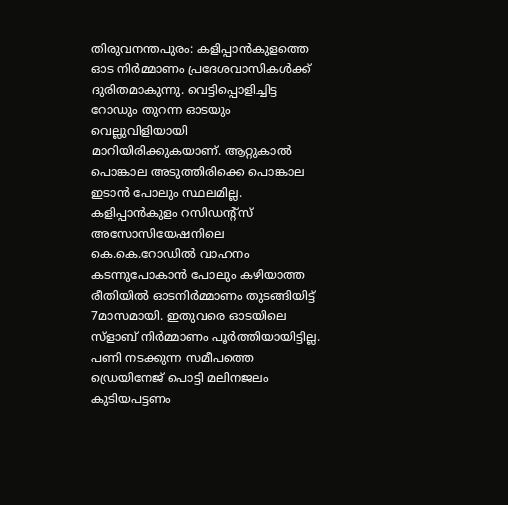തിരുവനന്തപുരം: കളിപ്പാൻകുളത്തെ ഓട നിർമ്മാണം പ്രദേശവാസികൾക്ക് ദുരിതമാകുന്നു. വെട്ടിപ്പൊളിച്ചിട്ട റോഡും തുറന്ന ഓടയും വെല്ലുവിളിയായി മാറിയിരിക്കുകയാണ്. ആറ്റുകാൽ പൊങ്കാല അടുത്തിരിക്കെ പൊങ്കാല ഇടാൻ പോലും സ്ഥലമില്ല. കളിപ്പാൻകുളം റസിഡന്റ്സ് അസോസിയേഷനിലെ കെ.കെ.റോഡിൽ വാഹനം കടന്നുപോകാൻ പോലും കഴിയാത്ത രീതിയിൽ ഓടനിർമ്മാണം തുടങ്ങിയിട്ട് 7മാസമായി. ഇതുവരെ ഓടയിലെ സ്ളാബ് നിർമ്മാണം പൂർത്തിയായിട്ടില്ല. പണി നടക്കുന്ന സമീപത്തെ ഡ്രെയിനേജ് പൊട്ടി മലിനജലം കുടിയപട്ടണം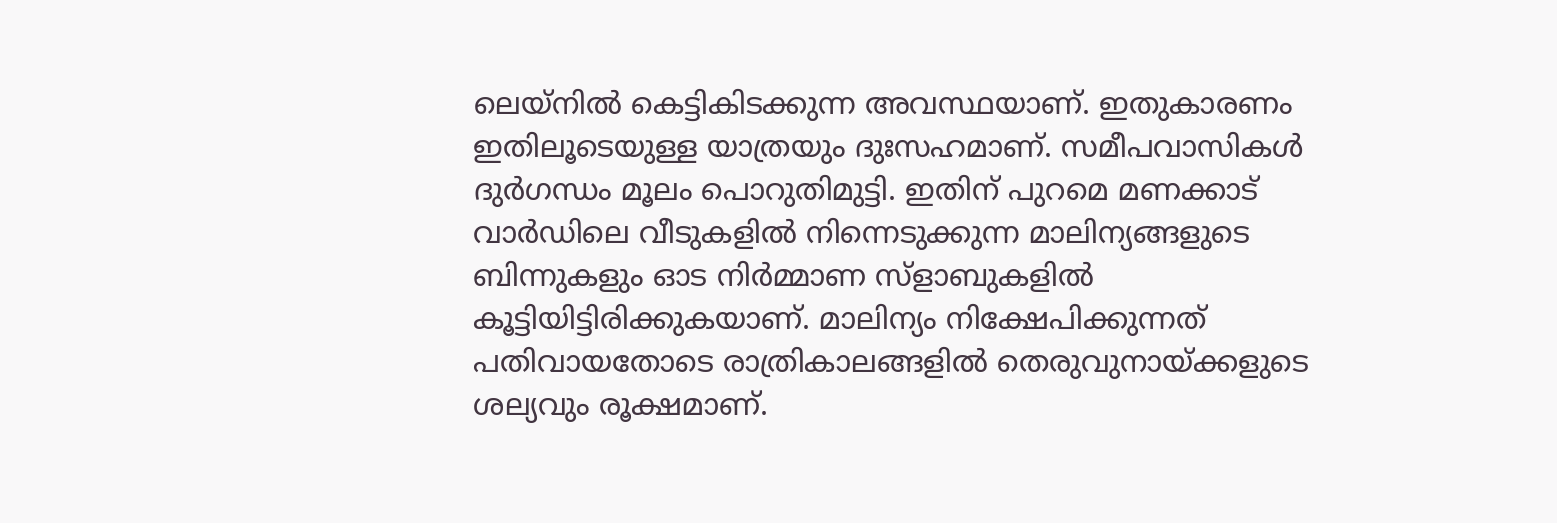ലെയ്നിൽ കെട്ടികിടക്കുന്ന അവസ്ഥയാണ്. ഇതുകാരണം ഇതിലൂടെയുള്ള യാത്രയും ദുഃസഹമാണ്. സമീപവാസികൾ
ദുർഗന്ധം മൂലം പൊറുതിമുട്ടി. ഇതിന് പുറമെ മണക്കാട് വാർഡിലെ വീടുകളിൽ നിന്നെടുക്കുന്ന മാലിന്യങ്ങളുടെ ബിന്നുകളും ഓട നിർമ്മാണ സ്ളാബുകളിൽ കൂട്ടിയിട്ടിരിക്കുകയാണ്. മാലിന്യം നിക്ഷേപിക്കുന്നത് പതിവായതോടെ രാത്രികാലങ്ങളിൽ തെരുവുനായ്ക്കളുടെ ശല്യവും രൂക്ഷമാണ്.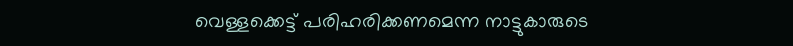വെള്ളക്കെട്ട് പരിഹരിക്കണമെന്ന നാട്ടുകാരുടെ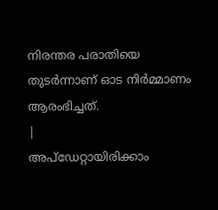നിരന്തര പരാതിയെ തുടർന്നാണ് ഓട നിർമ്മാണം ആരംഭിച്ചത്.
|
അപ്ഡേറ്റായിരിക്കാം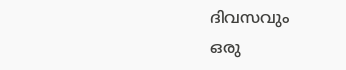ദിവസവും
ഒരു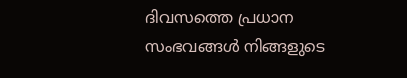ദിവസത്തെ പ്രധാന സംഭവങ്ങൾ നിങ്ങളുടെ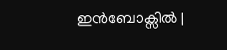ഇൻബോക്സിൽ |